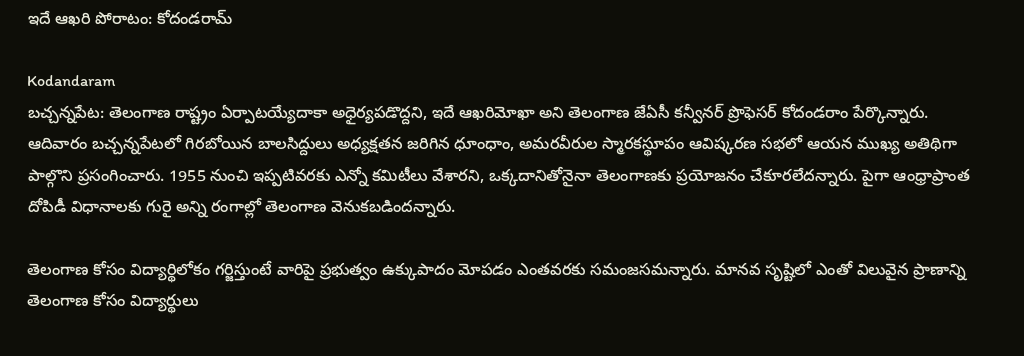ఇదే ఆఖరి పోరాటం: కోదండరామ్

Kodandaram
బచ్చన్నపేట: తెలంగాణ రాష్ట్రం ఏర్పాటయ్యేదాకా అధైర్యపడొద్దని, ఇదే ఆఖరిమోఖా అని తెలంగాణ జేఏసీ కన్వీనర్‌ ప్రొఫెసర్‌ కోదండరాం పేర్కొన్నారు. ఆదివారం బచ్చన్నపేటలో గిరబోయిన బాలసిద్దులు అధ్యక్షతన జరిగిన ధూంధాం, అమరవీరుల స్మారకస్థూపం ఆవిష్కరణ సభలో ఆయన ముఖ్య అతిథిగా పాల్గొని ప్రసంగించారు. 1955 నుంచి ఇప్పటివరకు ఎన్నో కమిటీలు వేశారని, ఒక్కదానితోనైనా తెలంగాణకు ప్రయోజనం చేకూరలేదన్నారు. పైగా ఆంధ్రాప్రాంత దోపిడీ విధానాలకు గురై అన్ని రంగాల్లో తెలంగాణ వెనుకబడిందన్నారు.

తెలంగాణ కోసం విద్యార్థిలోకం గర్జిస్తుంటే వారిపై ప్రభుత్వం ఉక్కుపాదం మోపడం ఎంతవరకు సమంజసమన్నారు. మానవ సృష్టిలో ఎంతో విలువైన ప్రాణాన్ని తెలంగాణ కోసం విద్యార్థులు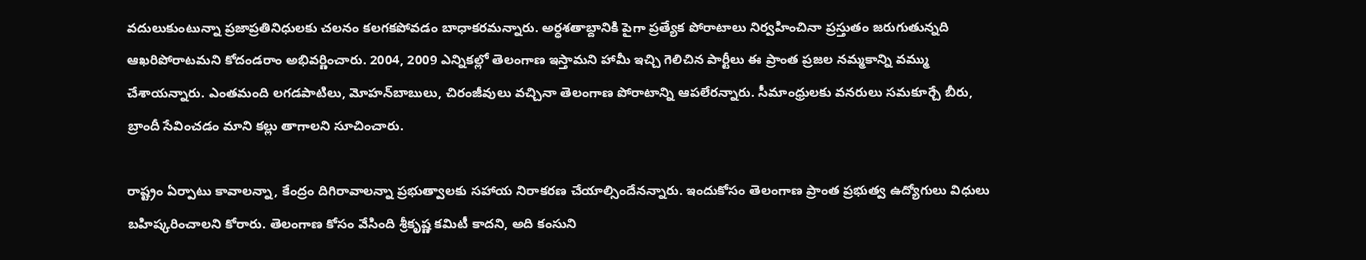వదులుకుంటున్నా ప్రజాప్రతినిధులకు చలనం కలగకపోవడం బాధాకరమన్నారు. అర్ధశతాబ్దానికి పైగా ప్రత్యేక పోరాటాలు నిర్వహించినా ప్రస్తుతం జరుగుతున్నది ఆఖరిపోరాటమని కోదండరాం అభివర్ణించారు. 2004, 2009 ఎన్నికల్లో తెలంగాణ ఇస్తామని హామీ ఇచ్చి గెలిచిన పార్టీలు ఈ ప్రాంత ప్రజల నమ్మకాన్ని వమ్ము చేశాయన్నారు. ఎంతమంది లగడపాటిలు, మోహన్‌బాబులు, చిరంజీవులు వచ్చినా తెలంగాణ పోరాటాన్ని ఆపలేరన్నారు. సీమాంధ్రులకు వనరులు సమకూర్చే బీరు, బ్రాందీ సేవించడం మాని కల్లు తాగాలని సూచించారు.

రాష్ట్రం ఏర్పాటు కావాలన్నా, కేంద్రం దిగిరావాలన్నా ప్రభుత్వాలకు సహాయ నిరాకరణ చేయాల్సిందేనన్నారు. ఇందుకోసం తెలంగాణ ప్రాంత ప్రభుత్వ ఉద్యోగులు విధులు బహిష్కరించాలని కోరారు. తెలంగాణ కోసం వేసింది శ్రీకృష్ణ కమిటీ కాదని, అది కంసుని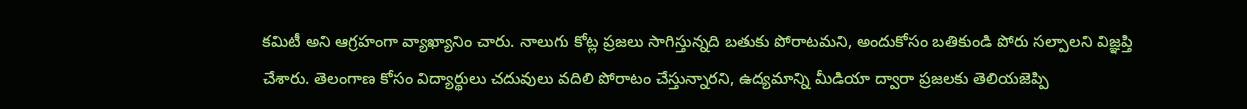కమిటీ అని ఆగ్రహంగా వ్యాఖ్యానిం చారు. నాలుగు కోట్ల ప్రజలు సాగిస్తున్నది బతుకు పోరాటమని, అందుకోసం బతికుండి పోరు సల్పాలని విజ్ఞప్తి చేశారు. తెలంగాణ కోసం విద్యార్థులు చదువులు వదిలి పోరాటం చేస్తున్నారని, ఉద్యమాన్ని మీడియా ద్వారా ప్రజలకు తెలియజెప్పి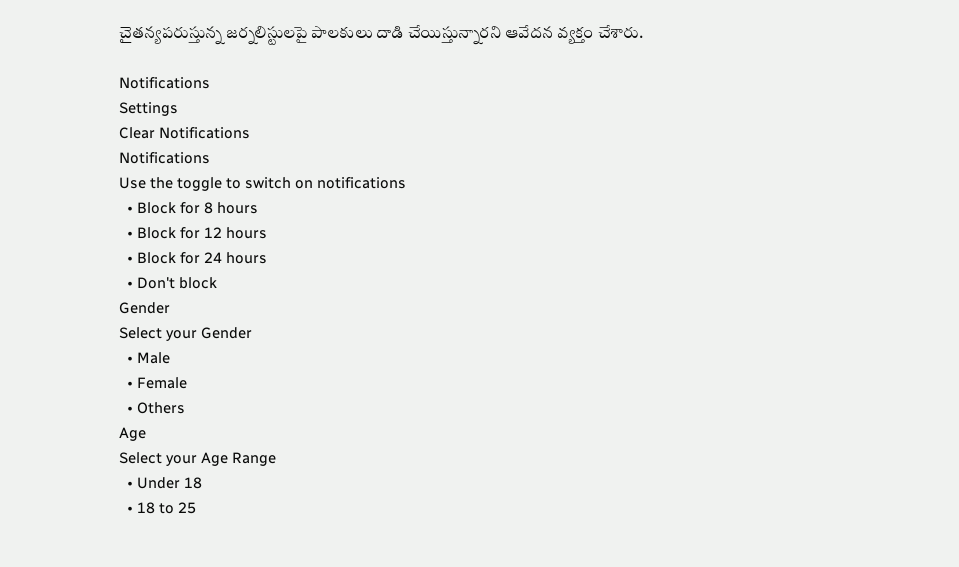చైతన్యపరుస్తున్న జర్నలిస్టులపై పాలకులు దాడి చేయిస్తున్నారని ఆవేదన వ్యక్తం చేశారు.

Notifications
Settings
Clear Notifications
Notifications
Use the toggle to switch on notifications
  • Block for 8 hours
  • Block for 12 hours
  • Block for 24 hours
  • Don't block
Gender
Select your Gender
  • Male
  • Female
  • Others
Age
Select your Age Range
  • Under 18
  • 18 to 25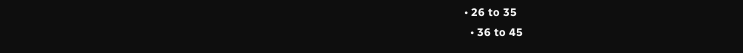• 26 to 35
  • 36 to 45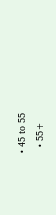• 45 to 55
  • 55+